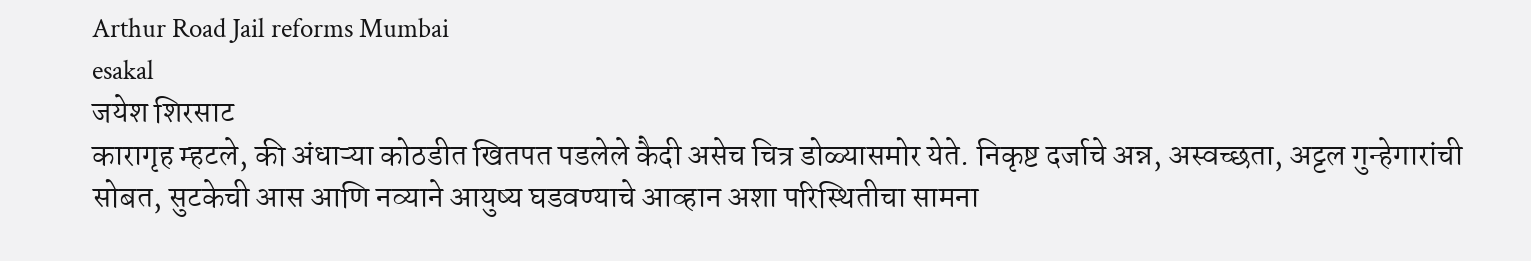Arthur Road Jail reforms Mumbai
esakal
जयेश शिरसाट
कारागृह म्हटले, की अंधाऱ्या कोठडीत खितपत पडलेले कैदी असेच चित्र डोळ्यासमोर येते. निकृष्ट दर्जाचे अन्न, अस्वच्छता, अट्टल गुन्हेगारांची सोबत, सुटकेची आस आणि नव्याने आयुष्य घडवण्याचे आव्हान अशा परिस्थितीचा सामना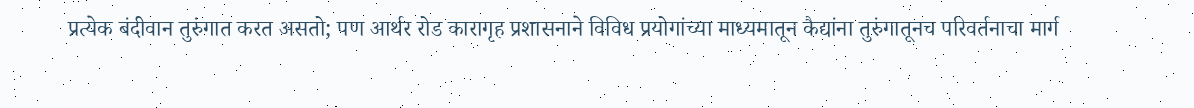प्रत्येक बंदीवान तुरुंगात करत असतो; पण आर्थर रोड कारागृह प्रशासनाने विविध प्रयोगांच्या माध्यमातून कैद्यांना तुरुंगातूनच परिवर्तनाचा मार्ग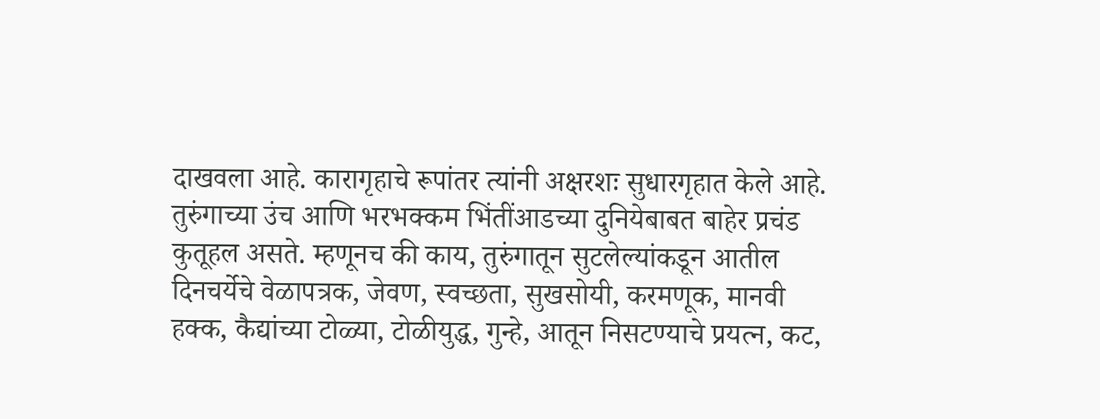दाखवला आहे. कारागृहाचे रूपांतर त्यांनी अक्षरशः सुधारगृहात केले आहे.
तुरुंगाच्या उंच आणि भरभक्कम भिंतींआडच्या दुनियेबाबत बाहेर प्रचंड कुतूहल असते. म्हणूनच की काय, तुरुंगातून सुटलेल्यांकडून आतील दिनचर्येचे वेळापत्रक, जेवण, स्वच्छता, सुखसोयी, करमणूक, मानवी हक्क, कैद्यांच्या टोळ्या, टोळीयुद्ध, गुन्हे, आतून निसटण्याचे प्रयत्न, कट,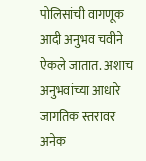पोलिसांची वागणूक आदी अनुभव चवीने ऐकले जातात. अशाच अनुभवांच्या आधारे जागतिक स्तरावर अनेक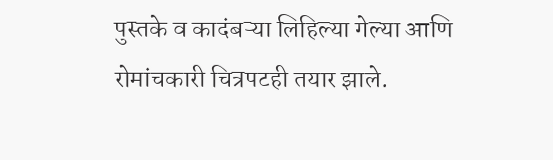पुस्तके व कादंबऱ्या लिहिल्या गेल्या आणि रोमांचकारी चित्रपटही तयार झाले.